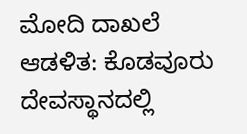ಮೋದಿ ದಾಖಲೆ ಆಡಳಿತ: ಕೊಡವೂರು ದೇವಸ್ಥಾನದಲ್ಲಿ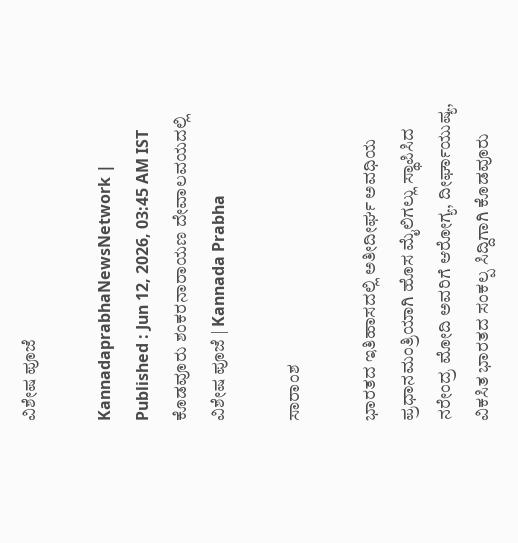ವಿಶೇಷ ಪೂಜೆ

KannadaprabhaNewsNetwork |
Published : Jun 12, 2026, 03:45 AM IST
ಕೊಡವೂರು ಶಂಕರನಾರಾಯಣ ದೇವಾಲವಯದಲ್ಲಿ ವಿಶೇಷ ಪೂಜೆ | Kannada Prabha

ಸಾರಾಂಶ

ಭಾರತದ ಇತಿಹಾಸದಲ್ಲಿ ಅತೀದೀರ್ಘ ಅವಧಿಯ ಪ್ರಧಾನಮಂತ್ರಿಯಾಗಿ ಹೊಸ ಮೈಲಿಗಲ್ಲು ಸ್ಥಾಪಿಸಿದ ನರೇಂದ್ರ ಮೋದಿ ಅವರಿಗೆ ಆರೋಗ್ಯ, ದೀರ್ಘಾಯುಷ್ಯ, ವಿಕಸಿತ ಭಾರತದ ಸಂಕಲ್ಪ ಸಿದ್ದಿಗಾಗಿ ಕೊಡವೂರು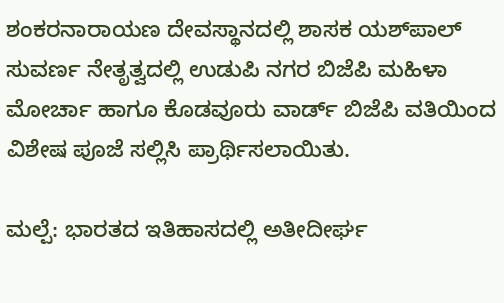ಶಂಕರನಾರಾಯಣ ದೇವಸ್ಥಾನದಲ್ಲಿ ಶಾಸಕ ಯಶ್‌ಪಾಲ್ ಸುವರ್ಣ ನೇತೃತ್ವದಲ್ಲಿ ಉಡುಪಿ ನಗರ ಬಿಜೆಪಿ ಮಹಿಳಾ ಮೋರ್ಚಾ ಹಾಗೂ ಕೊಡವೂರು ವಾರ್ಡ್‌ ಬಿಜೆಪಿ ವತಿಯಿಂದ ವಿಶೇಷ ಪೂಜೆ ಸಲ್ಲಿಸಿ ಪ್ರಾರ್ಥಿಸಲಾಯಿತು.

ಮಲ್ಪೆ: ಭಾರತದ ಇತಿಹಾಸದಲ್ಲಿ ಅತೀದೀರ್ಘ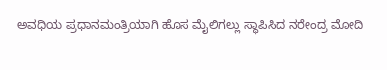ಅವಧಿಯ ಪ್ರಧಾನಮಂತ್ರಿಯಾಗಿ ಹೊಸ ಮೈಲಿಗಲ್ಲು ಸ್ಥಾಪಿಸಿದ ನರೇಂದ್ರ ಮೋದಿ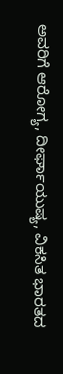ಅವರಿಗೆ ಆರೋಗ್ಯ, ದೀರ್ಘಾಯುಷ್ಯ, ವಿಕಸಿತ ಭಾರತದ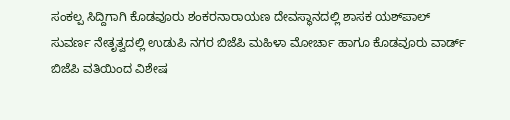ಸಂಕಲ್ಪ ಸಿದ್ದಿಗಾಗಿ ಕೊಡವೂರು ಶಂಕರನಾರಾಯಣ ದೇವಸ್ಥಾನದಲ್ಲಿ ಶಾಸಕ ಯಶ್‌ಪಾಲ್ ಸುವರ್ಣ ನೇತೃತ್ವದಲ್ಲಿ ಉಡುಪಿ ನಗರ ಬಿಜೆಪಿ ಮಹಿಳಾ ಮೋರ್ಚಾ ಹಾಗೂ ಕೊಡವೂರು ವಾರ್ಡ್‌ ಬಿಜೆಪಿ ವತಿಯಿಂದ ವಿಶೇಷ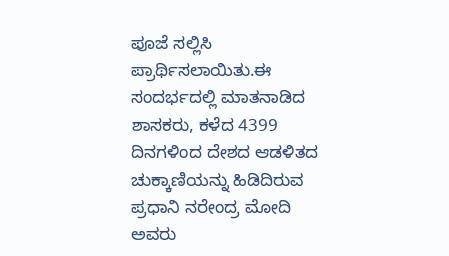ಪೂಜೆ ಸಲ್ಲಿಸಿ ಪ್ರಾರ್ಥಿಸಲಾಯಿತು.ಈ ಸಂದರ್ಭದಲ್ಲಿ ಮಾತನಾಡಿದ ಶಾಸಕರು, ಕಳೆದ 4399 ದಿನಗಳಿಂದ ದೇಶದ ಆಡಳಿತದ ಚುಕ್ಕಾಣಿಯನ್ನು ಹಿಡಿದಿರುವ ಪ್ರಧಾನಿ ನರೇಂದ್ರ ಮೋದಿ ಅವರು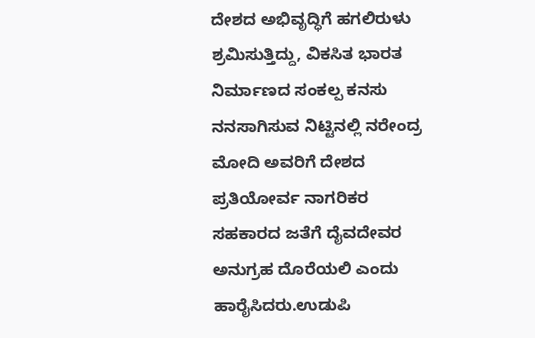ದೇಶದ ಅಭಿವೃದ್ಧಿಗೆ ಹಗಲಿರುಳು ಶ್ರಮಿಸುತ್ತಿದ್ದು, ವಿಕಸಿತ ಭಾರತ ನಿರ್ಮಾಣದ ಸಂಕಲ್ಪ ಕನಸು ನನಸಾಗಿಸುವ ನಿಟ್ಟಿನಲ್ಲಿ ನರೇಂದ್ರ ಮೋದಿ ಅವರಿಗೆ ದೇಶದ ಪ್ರತಿಯೋರ್ವ ನಾಗರಿಕರ ಸಹಕಾರದ ಜತೆಗೆ ದೈವದೇವರ ಅನುಗ್ರಹ ದೊರೆಯಲಿ ಎಂದು ಹಾರೈಸಿದರು.ಉಡುಪಿ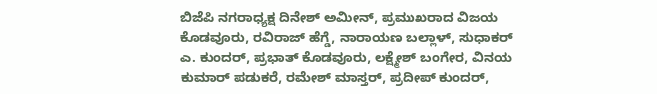ಬಿಜೆಪಿ ನಗರಾಧ್ಯಕ್ಷ ದಿನೇಶ್‌ ಅಮೀನ್‌, ಪ್ರಮುಖರಾದ ವಿಜಯ ಕೊಡವೂರು, ರವಿರಾಜ್‌ ಹೆಗ್ಡೆ, ನಾರಾಯಣ ಬಲ್ಲಾಳ್‌, ಸುಧಾಕರ್‌ ಎ. ಕುಂದರ್‌, ಪ್ರಭಾತ್‌ ಕೊಡವೂರು, ಲಕ್ಷ್ಮೇಶ್‌ ಬಂಗೇರ, ವಿನಯ ಕುಮಾರ್‌ ಪಡುಕರೆ, ರಮೇಶ್‌ ಮಾಸ್ತರ್‌, ಪ್ರದೀಪ್‌ ಕುಂದರ್‌,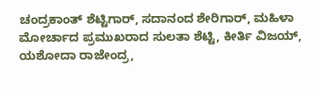ಚಂದ್ರಕಾಂತ್‌ ಶೆಟ್ಟಿಗಾರ್‌, ಸದಾನಂದ ಶೇರಿಗಾರ್‌, ಮಹಿಳಾ ಮೋರ್ಚಾದ ಪ್ರಮುಖರಾದ ಸುಲತಾ ಶೆಟ್ಟಿ, ಕೀರ್ತಿ ವಿಜಯ್‌, ಯಶೋದಾ ರಾಜೇಂದ್ರ,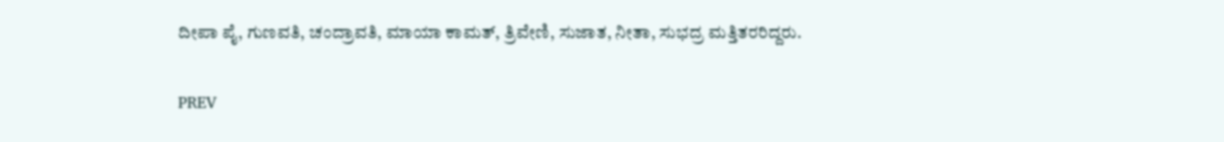ದೀಪಾ ಪೈ, ಗುಣವತಿ, ಚಂದ್ರಾವತಿ, ಮಾಯಾ ಕಾಮತ್‌, ತ್ರಿವೇಣಿ, ಸುಜಾತ, ನೀತಾ, ಸುಭದ್ರ ಮತ್ತಿತರರಿದ್ದರು.

PREV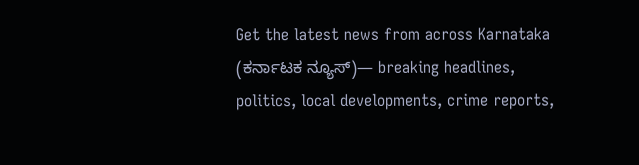Get the latest news from across Karnataka (ಕರ್ನಾಟಕ ನ್ಯೂಸ್)— breaking headlines, politics, local developments, crime reports,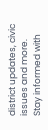district updates, civic issues and more. Stay informed with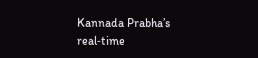Kannada Prabha’s real‑time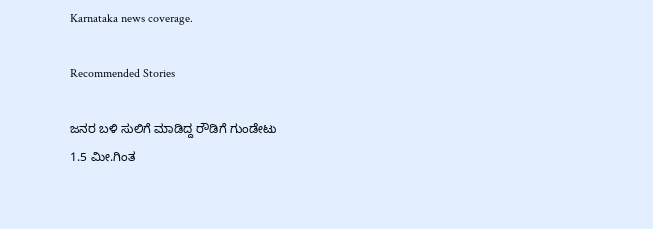Karnataka news coverage.

Recommended Stories

ಜನರ ಬಳಿ ಸುಲಿಗೆ ಮಾಡಿದ್ದ ರೌಡಿಗೆ ಗುಂಡೇಟು
1.5 ಮೀ.ಗಿಂತ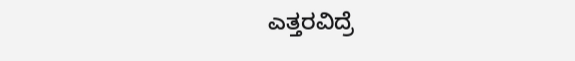ಎತ್ತರವಿದ್ರೆ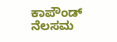ಕಾಪೌಂಡ್‌ ನೆಲಸಮ